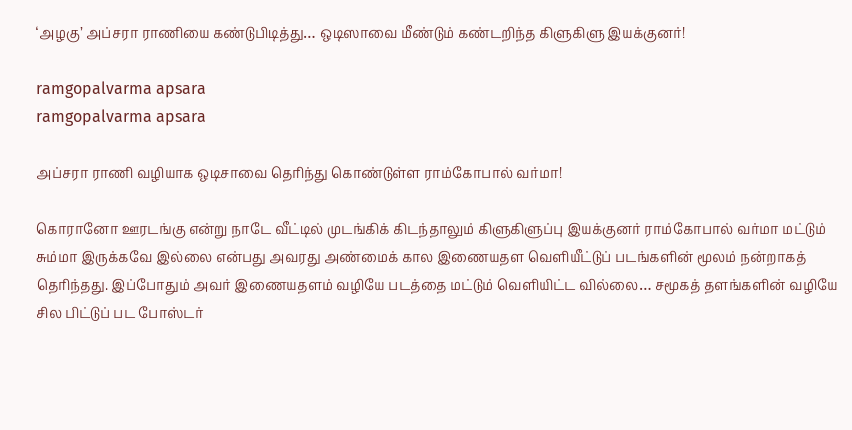‘அழகு’ அப்சரா ராணியை கண்டுபிடித்து… ஒடிஸாவை மீண்டும் கண்டறிந்த கிளுகிளு இயக்குனர்!

ramgopalvarma apsara
ramgopalvarma apsara

அப்சரா ராணி வழியாக ஒடிசாவை தெரிந்து கொண்டுள்ள ராம்கோபால் வர்மா!

கொரானோ ஊரடங்கு என்று நாடே வீட்டில் முடங்கிக் கிடந்தாலும் கிளுகிளுப்பு இயக்குனர் ராம்கோபால் வர்மா மட்டும் சும்மா இருக்கவே இல்லை என்பது அவரது அண்மைக் கால இணையதள வெளியீட்டுப் படங்களின் மூலம் நன்றாகத் தெரிந்தது. இப்போதும் அவர் இணையதளம் வழியே படத்தை மட்டும் வெளியிட்ட வில்லை… சமூகத் தளங்களின் வழியே சில பிட்டுப் பட போஸ்டர்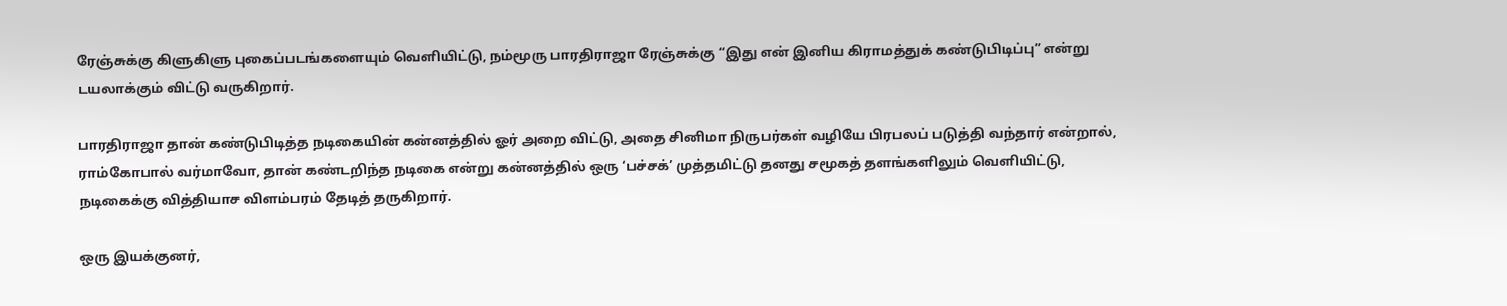ரேஞ்சுக்கு கிளுகிளு புகைப்படங்களையும் வெளியிட்டு, நம்மூரு பாரதிராஜா ரேஞ்சுக்கு “இது என் இனிய கிராமத்துக் கண்டுபிடிப்பு” என்று டயலாக்கும் விட்டு வருகிறார்.

பாரதிராஜா தான் கண்டுபிடித்த நடிகையின் கன்னத்தில் ஓர் அறை விட்டு, அதை சினிமா நிருபர்கள் வழியே பிரபலப் படுத்தி வந்தார் என்றால், ராம்கோபால் வர்மாவோ, தான் கண்டறிந்த நடிகை என்று கன்னத்தில் ஒரு ‘பச்சக்’ முத்தமிட்டு தனது சமூகத் தளங்களிலும் வெளியிட்டு, நடிகைக்கு வித்தியாச விளம்பரம் தேடித் தருகிறார்.

ஒரு இயக்குனர்,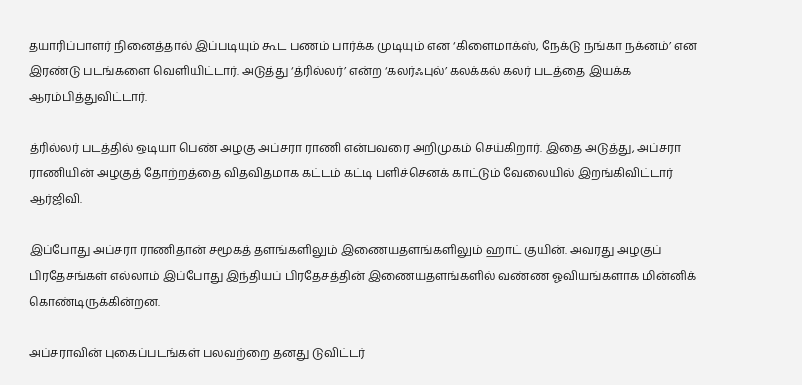தயாரிப்பாளர் நினைத்தால் இப்படியும் கூட பணம் பார்க்க முடியும் என ‘கிளைமாக்ஸ், நேக்டு நங்கா நக்னம்’ என இரண்டு படங்களை வெளியிட்டார். அடுத்து ‘த்ரில்லர்’ என்ற ‘கலர்ஃபுல்’ கலக்கல் கலர் படத்தை இயக்க ஆரம்பித்துவிட்டார்.

த்ரில்லர் படத்தில் ஒடியா பெண் அழகு அப்சரா ராணி என்பவரை அறிமுகம் செய்கிறார். இதை அடுத்து, அப்சரா ராணியின் அழகுத் தோற்றத்தை விதவிதமாக கட்டம் கட்டி பளிச்செனக் காட்டும் வேலையில் இறங்கிவிட்டார் ஆர்ஜிவி.

இப்போது அப்சரா ராணிதான் சமூகத் தளங்களிலும் இணையதளங்களிலும் ஹாட் குயின். அவரது அழகுப் பிரதேசங்கள் எல்லாம் இப்போது இந்தியப் பிரதேசத்தின் இணையதளங்களில் வண்ண ஓவியங்களாக மின்னிக் கொண்டிருக்கின்றன.

அப்சராவின் புகைப்படங்கள் பலவற்றை தனது டுவிட்டர்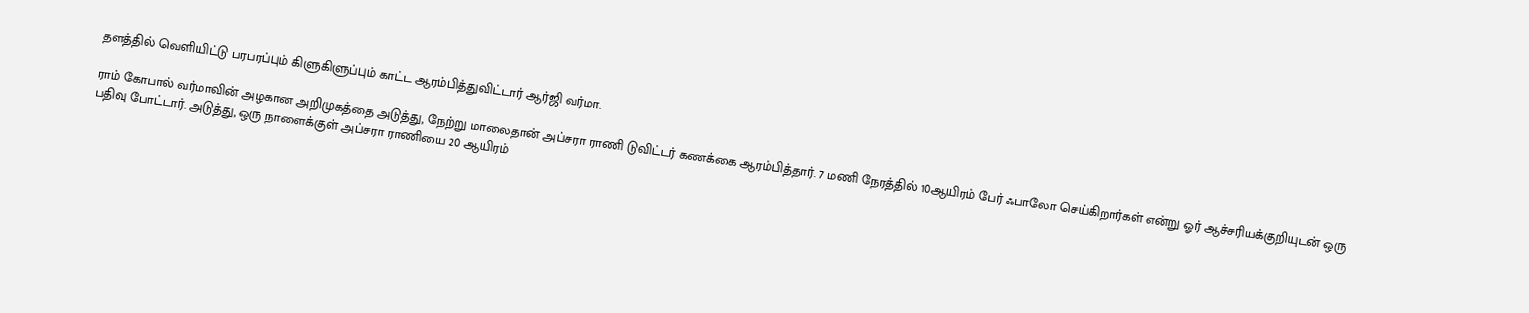தளத்தில் வெளியிட்டு பரபரப்பும் கிளுகிளுப்பும் காட்ட ஆரம்பித்துவிட்டார் ஆர்ஜி வர்மா.

ராம் கோபால் வர்மாவின் அழகான அறிமுகத்தை அடுத்து, நேற்று மாலைதான் அப்சரா ராணி டுவிட்டர் கணக்கை ஆரம்பித்தார். 7 மணி நேரத்தில் 10ஆயிரம் பேர் ஃபாலோ செய்கிறார்கள் என்று ஓர் ஆச்சரியக்குறியுடன் ஒரு பதிவு போட்டார். அடுத்து, ஒரு நாளைக்குள் அப்சரா ராணியை 20 ஆயிரம்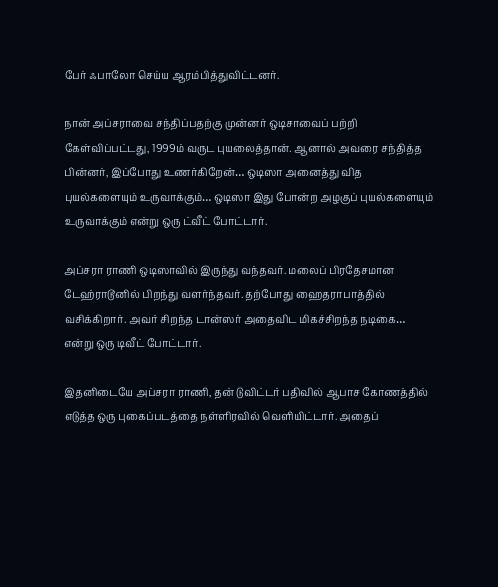பேர் ஃபாலோ செய்ய ஆரம்பித்துவிட்டனர்.

நான் அப்சராவை சந்திப்பதற்கு முன்னர் ஒடிசாவைப் பற்றி கேள்விப்பட்டது, 1999ம் வருட புயலைத்தான். ஆனால் அவரை சந்தித்த பின்னர், இப்போது உணர்கிறேன்… ஒடிஸா அனைத்து வித புயல்களையும் உருவாக்கும்… ஒடிஸா இது போன்ற அழகுப் புயல்களையும் உருவாக்கும் என்று ஒரு ட்வீட் போட்டார்.

அப்சரா ராணி ஒடிஸாவில் இருந்து வந்தவர். மலைப் பிரதேசமான டேஹ்ராடூனில் பிறந்து வளர்ந்தவர். தற்போது ஹைதராபாத்தில் வசிக்கிறார். அவர் சிறந்த டான்ஸர் அதைவிட மிகச்சிறந்த நடிகை… என்று ஒரு டிவீட் போட்டார்.

இதனிடையே அப்சரா ராணி, தன் டுவிட்டர் பதிவில் ஆபாச கோணத்தில் எடுத்த ஒரு புகைப்படத்தை நள்ளிரவில் வெளியிட்டார். அதைப்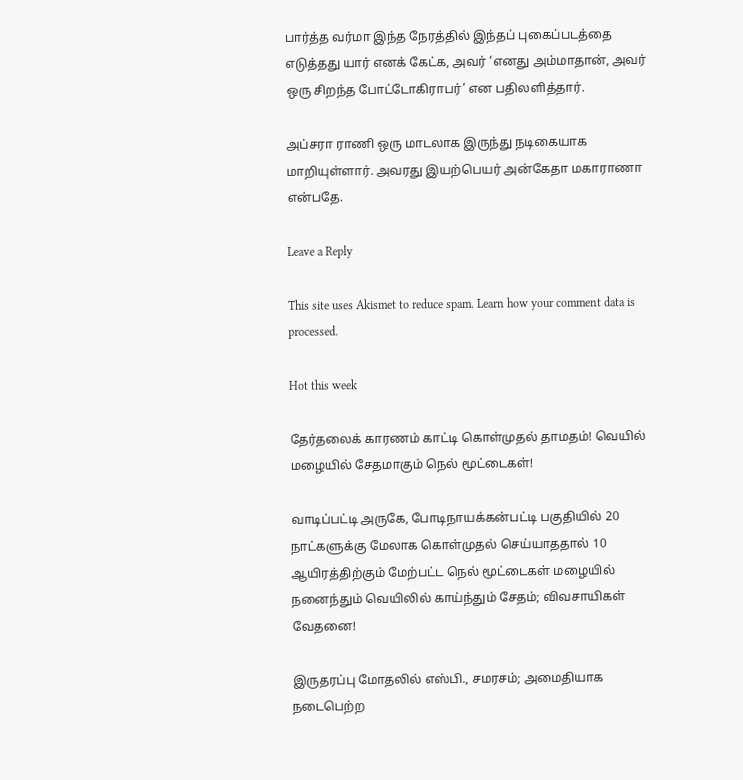பார்த்த வர்மா இந்த நேரத்தில் இந்தப் புகைப்படத்தை எடுத்தது யார் எனக் கேட்க, அவர் ‘எனது அம்மாதான், அவர் ஒரு சிறந்த போட்டோகிராபர்’ என பதிலளித்தார்.

அப்சரா ராணி ஒரு மாடலாக இருந்து நடிகையாக மாறியுள்ளார். அவரது இயற்பெயர் அன்கேதா மகாராணா என்பதே.

Leave a Reply

This site uses Akismet to reduce spam. Learn how your comment data is processed.

Hot this week

தேர்தலைக் காரணம் காட்டி கொள்முதல் தாமதம்! வெயில் மழையில் சேதமாகும் நெல் மூட்டைகள்!

வாடிப்பட்டி அருகே, போடிநாயக்கன்பட்டி பகுதியில் 20 நாட்களுக்கு மேலாக கொள்முதல் செய்யாததால் 10 ஆயிரத்திற்கும் மேற்பட்ட நெல் மூட்டைகள் மழையில் நனைந்தும் வெயிலில் காய்ந்தும் சேதம்; விவசாயிகள் வேதனை!

இருதரப்பு மோதலில் எஸ்பி., சமரசம்; அமைதியாக நடைபெற்ற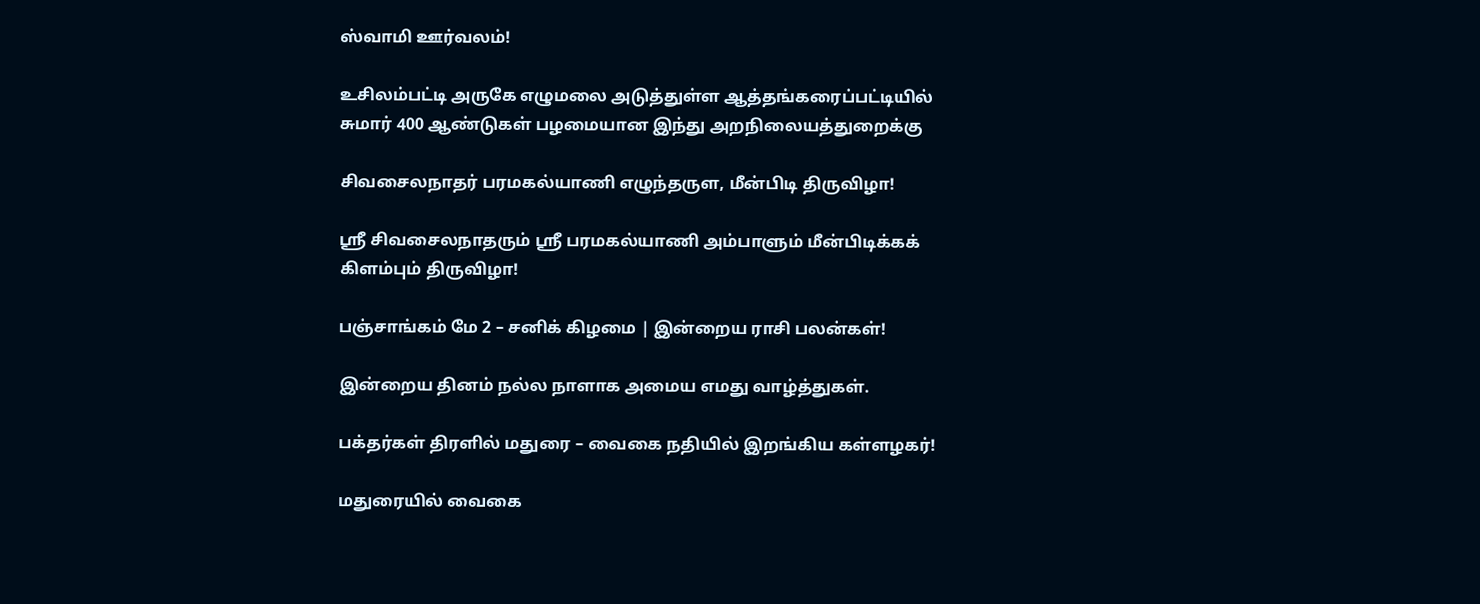ஸ்வாமி ஊர்வலம்!

உசிலம்பட்டி அருகே எழுமலை அடுத்துள்ள ஆத்தங்கரைப்பட்டியில் சுமார் 400 ஆண்டுகள் பழமையான இந்து அறநிலையத்துறைக்கு

சிவசைலநாதர் பரமகல்யாணி எழுந்தருள, மீன்பிடி திருவிழா!

ஸ்ரீ சிவசைலநாதரும் ஸ்ரீ பரமகல்யாணி அம்பாளும் மீன்பிடிக்கக் கிளம்பும் திருவிழா!

பஞ்சாங்கம் மே 2 – சனிக் கிழமை | இன்றைய ராசி பலன்கள்!

இன்றைய தினம் நல்ல நாளாக அமைய எமது வாழ்த்துகள்.

பக்தர்கள் திரளில் மதுரை – வைகை நதியில் இறங்கிய கள்ளழகர்!

மதுரையில் வைகை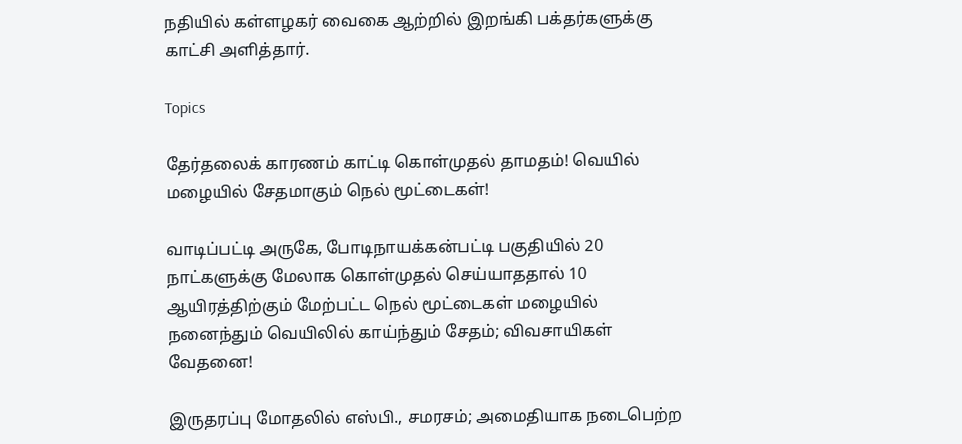நதியில் கள்ளழகர் வைகை ஆற்றில் இறங்கி பக்தர்களுக்கு காட்சி அளித்தார்.

Topics

தேர்தலைக் காரணம் காட்டி கொள்முதல் தாமதம்! வெயில் மழையில் சேதமாகும் நெல் மூட்டைகள்!

வாடிப்பட்டி அருகே, போடிநாயக்கன்பட்டி பகுதியில் 20 நாட்களுக்கு மேலாக கொள்முதல் செய்யாததால் 10 ஆயிரத்திற்கும் மேற்பட்ட நெல் மூட்டைகள் மழையில் நனைந்தும் வெயிலில் காய்ந்தும் சேதம்; விவசாயிகள் வேதனை!

இருதரப்பு மோதலில் எஸ்பி., சமரசம்; அமைதியாக நடைபெற்ற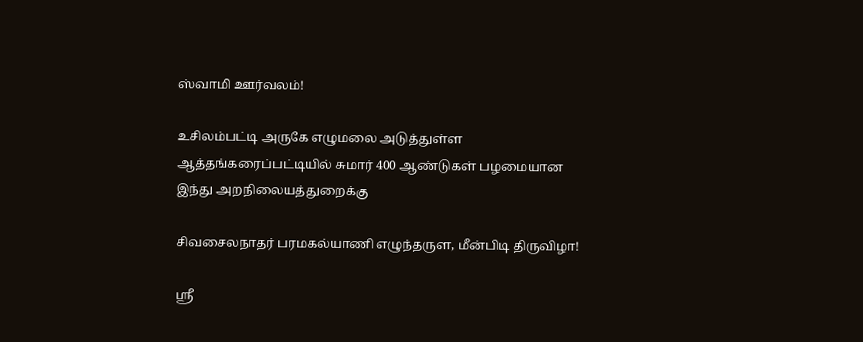ஸ்வாமி ஊர்வலம்!

உசிலம்பட்டி அருகே எழுமலை அடுத்துள்ள ஆத்தங்கரைப்பட்டியில் சுமார் 400 ஆண்டுகள் பழமையான இந்து அறநிலையத்துறைக்கு

சிவசைலநாதர் பரமகல்யாணி எழுந்தருள, மீன்பிடி திருவிழா!

ஸ்ரீ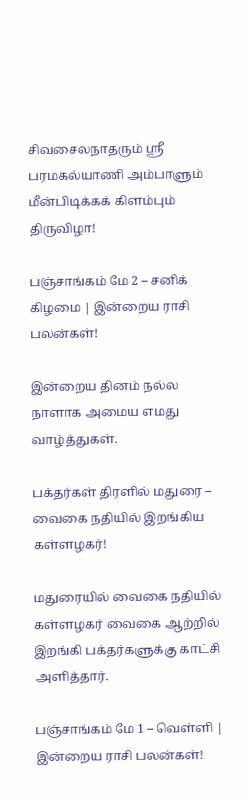சிவசைலநாதரும் ஸ்ரீ பரமகல்யாணி அம்பாளும் மீன்பிடிக்கக் கிளம்பும் திருவிழா!

பஞ்சாங்கம் மே 2 – சனிக் கிழமை | இன்றைய ராசி பலன்கள்!

இன்றைய தினம் நல்ல நாளாக அமைய எமது வாழ்த்துகள்.

பக்தர்கள் திரளில் மதுரை – வைகை நதியில் இறங்கிய கள்ளழகர்!

மதுரையில் வைகை நதியில் கள்ளழகர் வைகை ஆற்றில் இறங்கி பக்தர்களுக்கு காட்சி அளித்தார்.

பஞ்சாங்கம் மே 1 – வெள்ளி | இன்றைய ராசி பலன்கள்!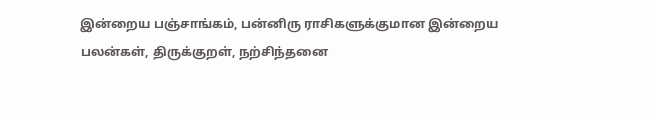இன்றைய பஞ்சாங்கம், பன்னிரு ராசிகளுக்குமான இன்றைய பலன்கள், திருக்குறள், நற்சிந்தனை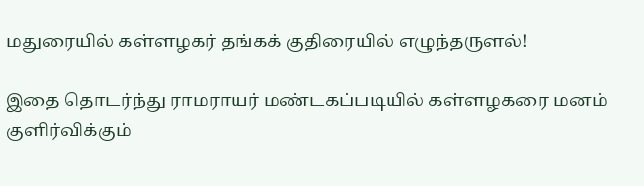மதுரையில் கள்ளழகர் தங்கக் குதிரையில் எழுந்தருளல்!

இதை தொடர்ந்து ராமராயர் மண்டகப்படியில் கள்ளழகரை மனம் குளிர்விக்கும்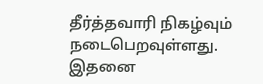தீர்த்தவாரி நிகழ்வும் நடைபெறவுள்ளது. இதனை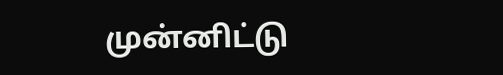முன்னிட்டு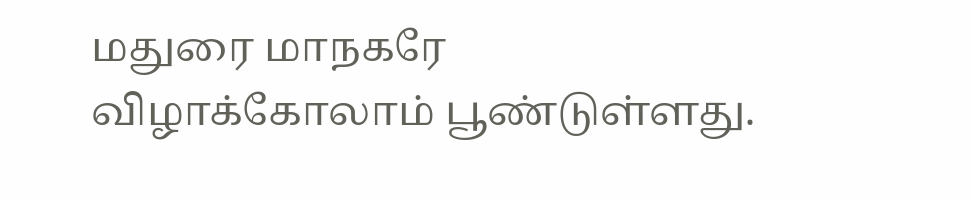மதுரை மாநகரே விழாக்கோலாம் பூண்டுள்ளது.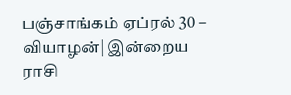பஞ்சாங்கம் ஏப்ரல் 30 – வியாழன்| இன்றைய ராசி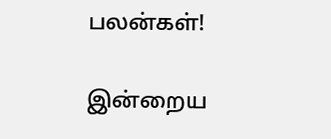பலன்கள்!

இன்றைய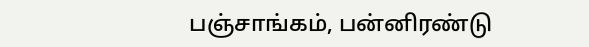பஞ்சாங்கம், பன்னிரண்டு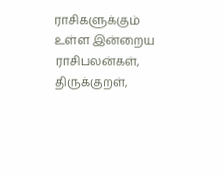ராசிகளுக்கும் உள்ள இன்றைய ராசிபலன்கள், திருக்குறள்,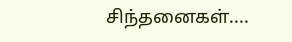சிந்தனைகள்....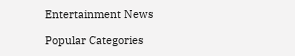Entertainment News

Popular Categories